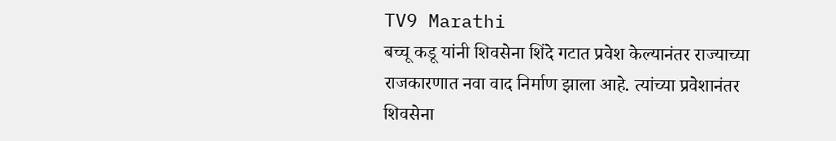TV9 Marathi
बच्चू कडू यांनी शिवसेना शिंदे गटात प्रवेश केल्यानंतर राज्याच्या राजकारणात नवा वाद निर्माण झाला आहे. त्यांच्या प्रवेशानंतर शिवसेना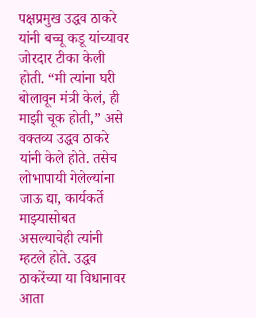पक्षप्रमुख उद्धव ठाकरे यांनी बच्चू कडू यांच्यावर जोरदार टीका केली होती. “मी त्यांना घरी बोलावून मंत्री केलं, ही माझी चूक होती,” असे वक्तव्य उद्धव ठाकरे यांनी केले होते. तसेच लोभापायी गेलेल्यांना जाऊ द्या, कार्यकर्ते माझ्यासोबत असल्याचेही त्यांनी म्हटले होते. उद्धव ठाकरेंच्या या विधानावर आता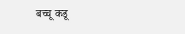बच्चू कडू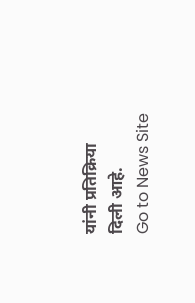यांनी प्रतिक्रिया दिली आहे.
Go to News Site